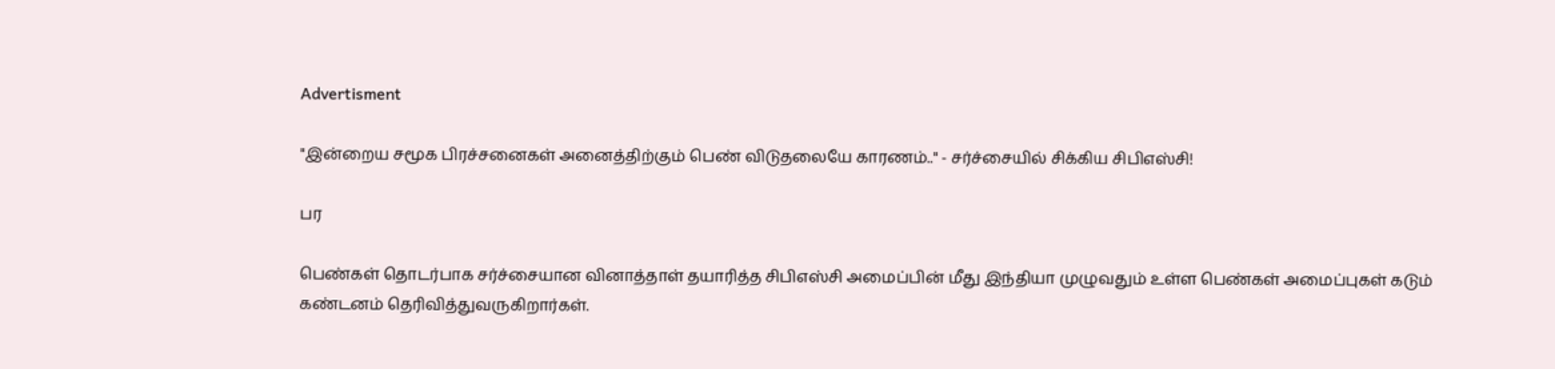Advertisment

"இன்றைய சமூக பிரச்சனைகள் அனைத்திற்கும் பெண் விடுதலையே காரணம்.." - சர்ச்சையில் சிக்கிய சிபிஎஸ்சி!

பர

பெண்கள் தொடர்பாக சர்ச்சையான வினாத்தாள் தயாரித்த சிபிஎஸ்சி அமைப்பின் மீது இந்தியா முழுவதும் உள்ள பெண்கள் அமைப்புகள் கடும் கண்டனம் தெரிவித்துவருகிறார்கள்.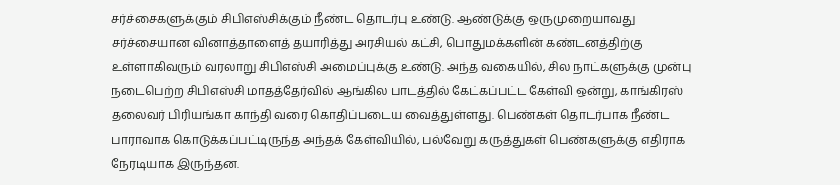சர்ச்சைகளுக்கும் சிபிஎஸ்சிக்கும் நீண்ட தொடர்பு உண்டு. ஆண்டுக்கு ஒருமுறையாவது சர்ச்சையான வினாத்தாளைத் தயாரித்து அரசியல் கட்சி, பொதுமக்களின் கண்டனத்திற்கு உள்ளாகிவரும் வரலாறு சிபிஎஸ்சி அமைப்புக்கு உண்டு. அந்த வகையில், சில நாட்களுக்கு முன்பு நடைபெற்ற சிபிஎஸ்சி மாதத்தேர்வில் ஆங்கில பாடத்தில் கேட்கப்பட்ட கேள்வி ஒன்று, காங்கிரஸ் தலைவர் பிரியங்கா காந்தி வரை கொதிப்படைய வைத்துள்ளது. பெண்கள் தொடர்பாக நீண்ட பாராவாக கொடுக்கப்பட்டிருந்த அந்தக் கேள்வியில், பல்வேறு கருத்துகள் பெண்களுக்கு எதிராக நேரடியாக இருந்தன.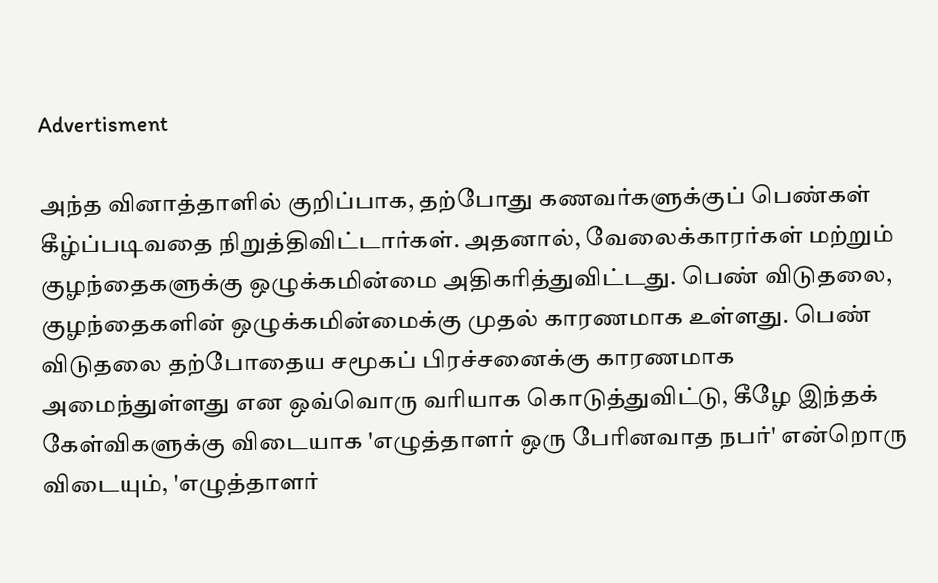Advertisment

அந்த வினாத்தாளில் குறிப்பாக, தற்போது கணவர்களுக்குப் பெண்கள் கீழ்ப்படிவதை நிறுத்திவிட்டார்கள். அதனால், வேலைக்காரர்கள் மற்றும் குழந்தைகளுக்கு ஒழுக்கமின்மை அதிகரித்துவிட்டது. பெண் விடுதலை, குழந்தைகளின் ஒழுக்கமின்மைக்கு முதல் காரணமாக உள்ளது. பெண் விடுதலை தற்போதைய சமூகப் பிரச்சனைக்கு காரணமாக அமைந்துள்ளது என ஒவ்வொரு வரியாக கொடுத்துவிட்டு, கீழே இந்தக் கேள்விகளுக்கு விடையாக 'எழுத்தாளர் ஒரு பேரினவாத நபர்' என்றொரு விடையும், 'எழுத்தாளர்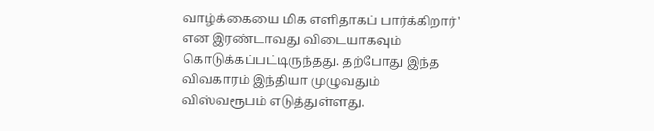வாழ்க்கையை மிக எளிதாகப் பார்க்கிறார்' என இரண்டாவது விடையாகவும் கொடுக்கப்பட்டிருந்தது. தற்போது இந்த விவகாரம் இந்தியா முழுவதும் விஸ்வரூபம் எடுத்துள்ளது.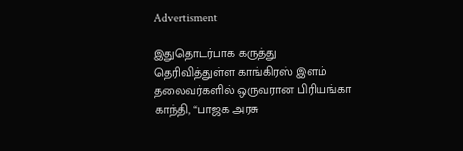Advertisment

இதுதொடர்பாக கருத்து தெரிவித்துள்ள காங்கிரஸ் இளம் தலைவர்களில் ஒருவரான பிரியங்கா காந்தி, “பாஜக அரசு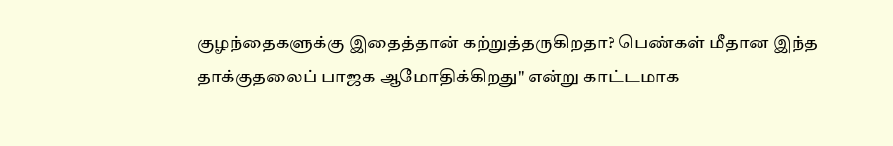குழந்தைகளுக்கு இதைத்தான் கற்றுத்தருகிறதா? பெண்கள் மீதான இந்த தாக்குதலைப் பாஜக ஆமோதிக்கிறது" என்று காட்டமாக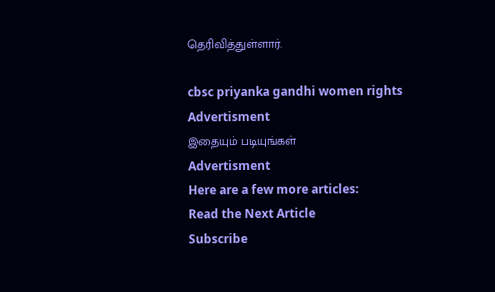தெரிவித்துள்ளார்.

cbsc priyanka gandhi women rights
Advertisment
இதையும் படியுங்கள்
Advertisment
Here are a few more articles:
Read the Next Article
Subscribe